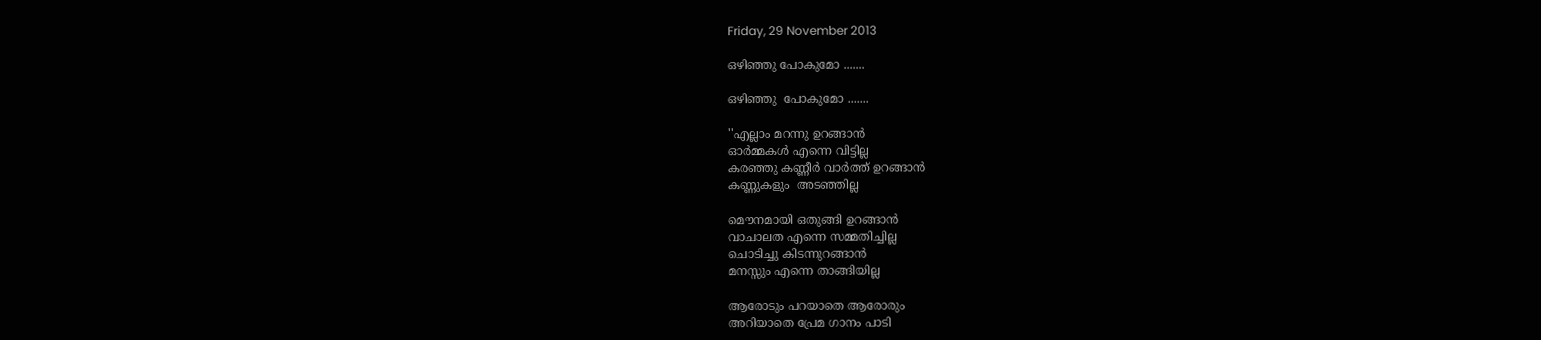Friday, 29 November 2013

ഒഴിഞ്ഞു പോകുമോ .......

ഒഴിഞ്ഞു  പോകുമോ .......

''എല്ലാം മറന്നു ഉറങ്ങാന്‍
ഓര്‍മ്മകള്‍ എന്നെ വിട്ടില്ല
കരഞ്ഞു കണ്ണീര്‍ വാര്‍ത്ത് ഉറങ്ങാന്‍
കണ്ണുകളും  അടഞ്ഞില്ല

മൌനമായി ഒതുങ്ങി ഉറങ്ങാന്‍
വാചാലത എന്നെ സമ്മതിച്ചില്ല
ചൊടിച്ചു കിടന്നുറങ്ങാന്‍
മനസ്സും എന്നെ താങ്ങിയില്ല

ആരോടും പറയാതെ ആരോരും
അറിയാതെ പ്രേമ ഗാനം പാടി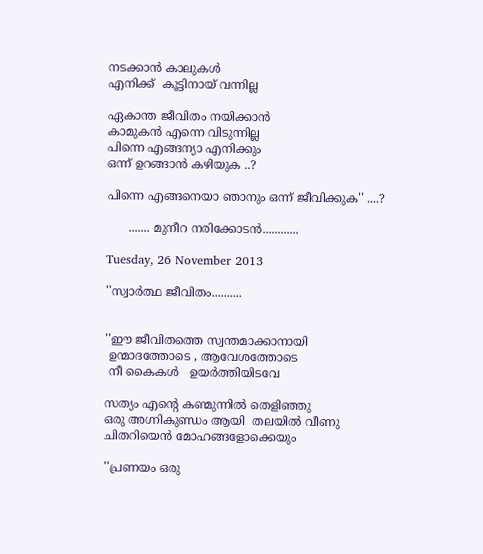നടക്കാന്‍ കാലുകള്‍
എനിക്ക്  കൂട്ടിനായ്‌ വന്നില്ല

ഏകാന്ത ജീവിതം നയിക്കാന്‍
കാമുകന്‍ എന്നെ വിടുന്നില്ല
പിന്നെ എങ്ങന്യാ എനിക്കും
ഒന്ന് ഉറങ്ങാന്‍ കഴിയുക ..?

പിന്നെ എങ്ങനെയാ ഞാനും ഒന്ന് ജീവിക്കുക'' ....?

      ....... മുനീറ നരിക്കോടൻ............

Tuesday, 26 November 2013

''സ്വാർത്ഥ ജീവിതം..........


''ഈ ജീവിതത്തെ സ്വന്തമാക്കാനായി
 ഉന്മാദത്തോടെ , ആവേശത്തോടെ
 നീ കൈകൾ   ഉയർത്തിയിടവേ

സത്യം എന്റെ കണ്മുന്നിൽ തെളിഞ്ഞു
ഒരു അഗ്നികുണ്ഡം ആയി  തലയിൽ വീണു
ചിതറിയെൻ മോഹങ്ങളോക്കെയും

''പ്രണയം ഒരു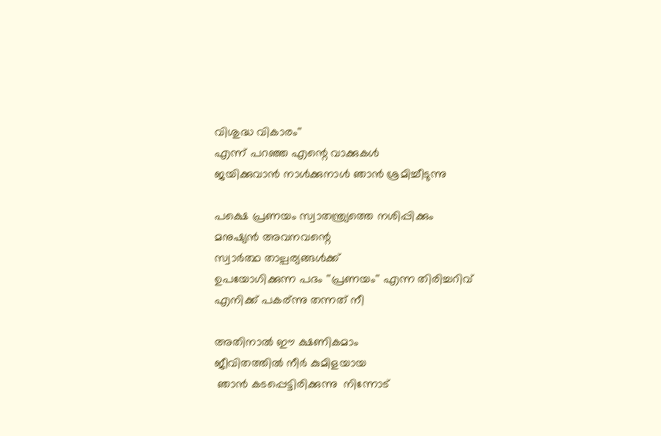വിശുദ്ധ വികാരം''
എന്ന് പറഞ്ഞ എന്റെ വാക്കുകൾ
ജയിക്കുവാൻ നാൾക്കുനാൾ ഞാൻ ശ്രമിച്ചീടുന്നു

പക്ഷെ പ്രണയം സ്വാതന്ത്ര്യത്തെ നശിപ്പിക്കും
മനുഷ്യൻ അവനവന്റെ
സ്വാർത്ഥ താല്പര്യങ്ങൾക്ക്
ഉപയോഗിക്കുന്ന പദം ''പ്രണയം'' എന്ന തിരിച്ചറിവ്
എനിക്ക് പകര്ന്നു തന്നത് നീ

അതിനാൽ ഈ ക്ഷണികമാം
ജീവിതത്തിൽ നീർ കുമിളയായ
 ഞാൻ കടപ്പെട്ടിരിക്കുന്നു  നിന്നോട്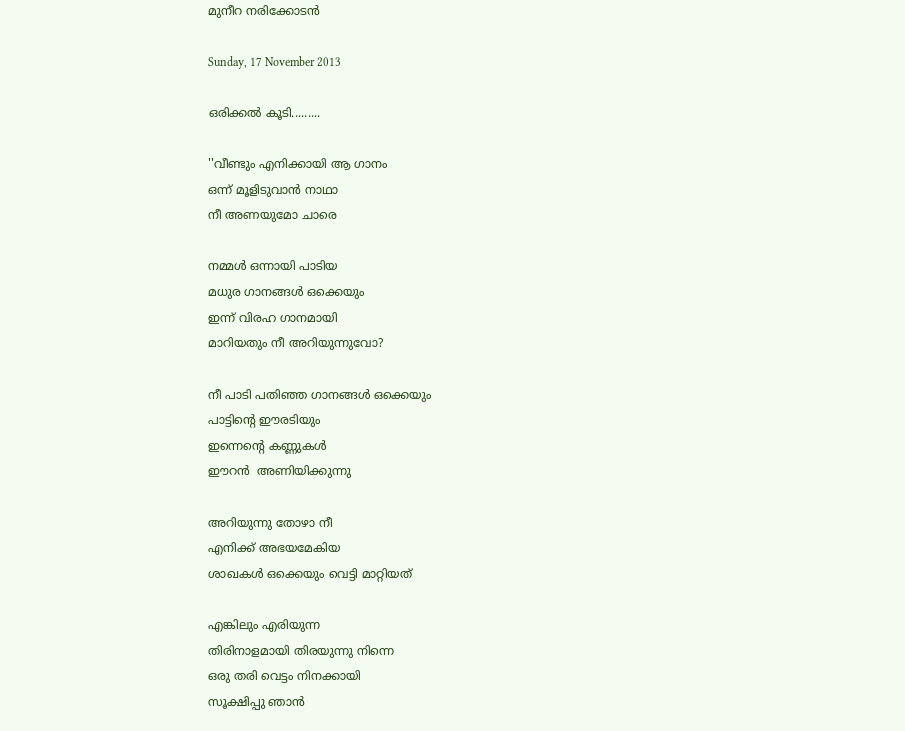മുനീറ നരിക്കോടൻ

Sunday, 17 November 2013

ഒരിക്കൽ കൂടി.........

''വീണ്ടും എനിക്കായി ആ ഗാനം
ഒന്ന് മൂളിടുവാൻ നാഥാ
നീ അണയുമോ ചാരെ

നമ്മൾ ഒന്നായി പാടിയ
മധുര ഗാനങ്ങൾ ഒക്കെയും
ഇന്ന് വിരഹ ഗാനമായി
മാറിയതും നീ അറിയുന്നുവോ?

നീ പാടി പതിഞ്ഞ ഗാനങ്ങൾ ഒക്കെയും
പാട്ടിന്റെ ഈരടിയും
ഇന്നെന്റെ കണ്ണുകൾ
ഈറൻ  അണിയിക്കുന്നു

അറിയുന്നു തോഴാ നീ
എനിക്ക് അഭയമേകിയ
ശാഖകൾ ഒക്കെയും വെട്ടി മാറ്റിയത്

എങ്കിലും എരിയുന്ന
തിരിനാളമായി തിരയുന്നു നിന്നെ
ഒരു തരി വെട്ടം നിനക്കായി
സൂക്ഷിപ്പു ഞാൻ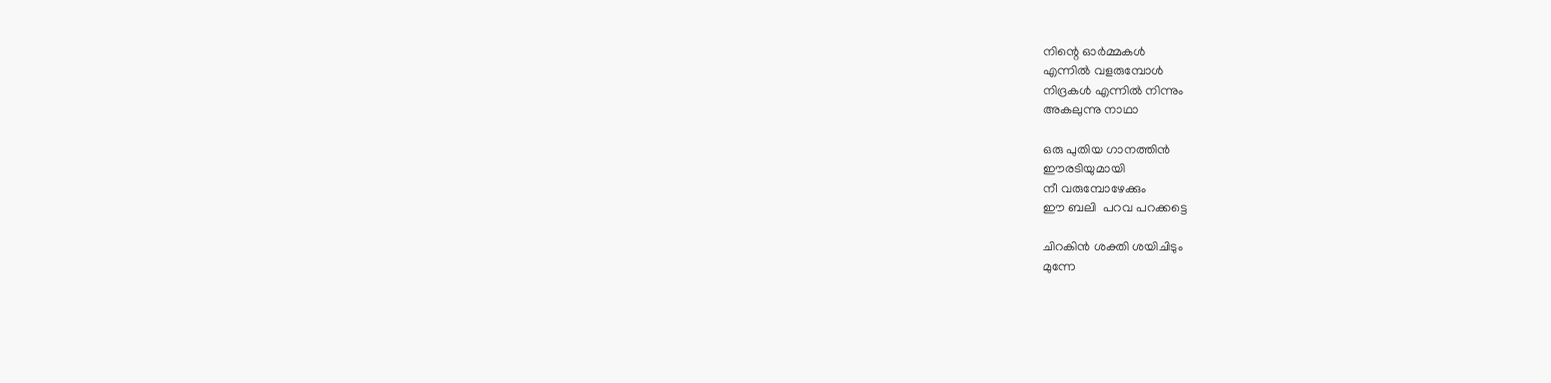നിന്റെ ഓർമ്മകൾ
എന്നിൽ വളരുമ്പോൾ
നിദ്രകൾ എന്നിൽ നിന്നും
അകലുന്നു നാഥാ

ഒരു പുതിയ ഗാനത്തിൻ
ഈരടിയുമായി
നീ വരുമ്പോഴേക്കും
ഈ ബലി  പറവ പറക്കട്ടെ

ചിറകിൻ ശക്തി ശയിചിടും
മുന്നേ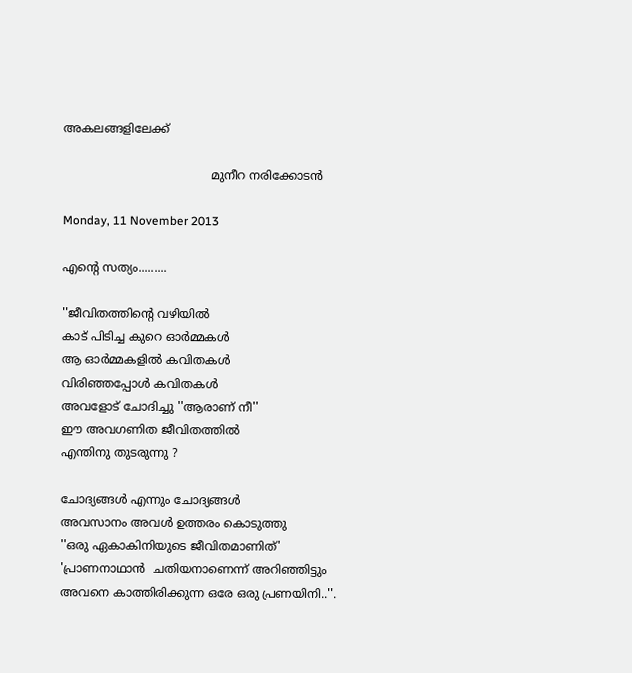അകലങ്ങളിലേക്ക്

                                        മുനീറ നരിക്കോടൻ

Monday, 11 November 2013

എന്റെ സത്യം.........

''ജീവിതത്തിന്റെ വഴിയിൽ
കാട് പിടിച്ച കുറെ ഓർമ്മകൾ
ആ ഓർമ്മകളിൽ കവിതകൾ
വിരിഞ്ഞപ്പോൾ കവിതകൾ
അവളോട്‌ ചോദിച്ചു ''ആരാണ് നീ''
ഈ അവഗണിത ജീവിതത്തിൽ
എന്തിനു തുടരുന്നു ?

ചോദ്യങ്ങൾ എന്നും ചോദ്യങ്ങൾ
അവസാനം അവൾ ഉത്തരം കൊടുത്തു
''ഒരു ഏകാകിനിയുടെ ജീവിതമാണിത്'
'പ്രാണനാഥാൻ  ചതിയനാണെന്ന് അറിഞ്ഞിട്ടും
അവനെ കാത്തിരിക്കുന്ന ഒരേ ഒരു പ്രണയിനി..''.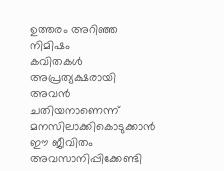ഉത്തരം അറിഞ്ഞ നിമിഷം
കവിതകൾ അപ്രത്യക്ഷരായി
അവൻ ചതിയനാണെന്ന്
മനസിലാക്കികൊടുക്കാൻ
ഈ ജീവിതം അവസാനിപ്പിക്കേണ്ടി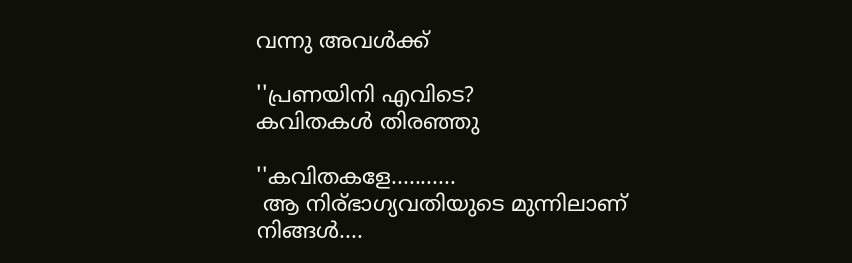വന്നു അവൾക്ക്

''പ്രണയിനി എവിടെ?
കവിതകൾ തിരഞ്ഞു

''കവിതകളേ...........
 ആ നിര്ഭാഗ്യവതിയുടെ മുന്നിലാണ് നിങ്ങൾ....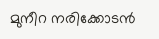മുനീറ നരിക്കോടൻ